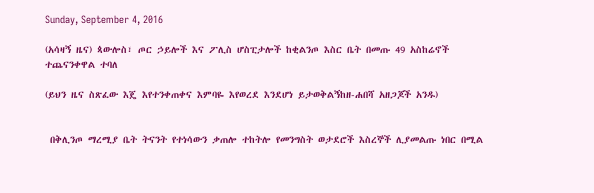Sunday, September 4, 2016

(አሳዛኝ ዜና) ጳውሎስ፣ ጦር ኃይሎች እና ፖሊስ ሆስፒታሎች ከቂልንጦ እስር ቤት በመጡ 49 አስከሬኖች ተጨናንቀዋል ተባለ

(ይህን ዜና ስጽፈው እጄ እየተንቀጠቀና እምባዬ እየወረደ እንደሆነ ይታወቅልኝከዘ-ሐበሻ አዘጋጆች አንዱ)


 በቅሊንጦ ማረሚያ ቤት ትናንት የተነሳውን ቃጠሎ ተከትሎ የመንግስት ወታደሮች እስረኞች ሊያመልጡ ነበር በሚል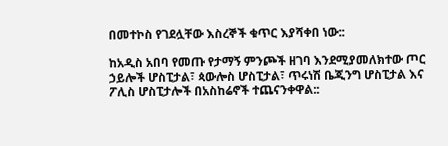በመተኮስ የገደሏቸው እስረኞች ቁጥር እያሻቀበ ነው::

ከአዲስ አበባ የመጡ የታማኝ ምንጮች ዘገባ እንደሚያመለክተው ጦር ኃይሎች ሆስፒታል፣ ጳውሎስ ሆስፒታል፣ ጥሩነሽ ቤጂንግ ሆስፒታል እና ፖሊስ ሆስፒታሎች በአስከሬኖች ተጨናንቀዋል::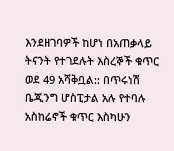እንደዘገባዎች ከሆነ በአጠቃላይ ትናንት የተገደሉት እስረኞች ቁጥር ወደ 49 አሻቅቧል:: በጥሩነሽ ቤጂንግ ሆስፒታል አሉ የተባሉ አስከሬኖች ቁጥር እስካሁን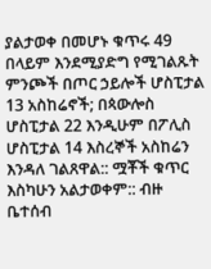ያልታወቀ በመሆኑ ቁጥሩ 49 በላይም እንደሚያድግ የሚገልጹት ምንጮች በጦር ኃይሎች ሆስፒታል 13 አስከሬኖች; በጳውሎስ ሆስፒታል 22 እንዲሁም በፖሊስ ሆስፒታል 14 እስረኞች አስከሬን እንዳለ ገልጸዋል:: ሟቾች ቁጥር እስካሁን አልታወቀም:: ብዙ ቤተሰብ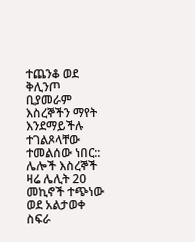ተጨንቆ ወደ ቅሊንጦ ቢያመራም እስረኞችን ማየት እንደማይችሉ ተገልጾላቸው ተመልሰው ነበር:: ሌሎች እስረኞች ዛሬ ሌሊት 20 መኪኖች ተጭነው ወደ አልታወቀ ስፍራ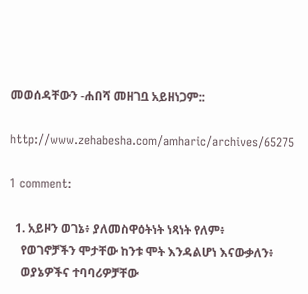መወሰዳቸውን -ሐበሻ መዘገቧ አይዘነጋም::

http://www.zehabesha.com/amharic/archives/65275

1 comment:

  1. አይዞን ወገኔ፥ ያለመስዋዕትነት ነጻነት የለም፥
    የወገኖቻችን ሞታቸው ከንቱ ሞት እንዳልሆነ እናውቃለን፥
    ወያኔዎችና ተባባሪዎቻቸው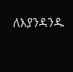ለእያንዳንዱ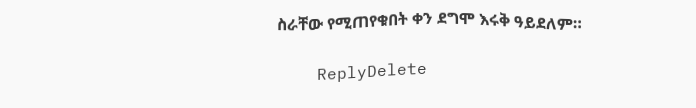ስራቸው የሚጠየቁበት ቀን ደግሞ እሩቅ ዓይደለም።

    ReplyDelete